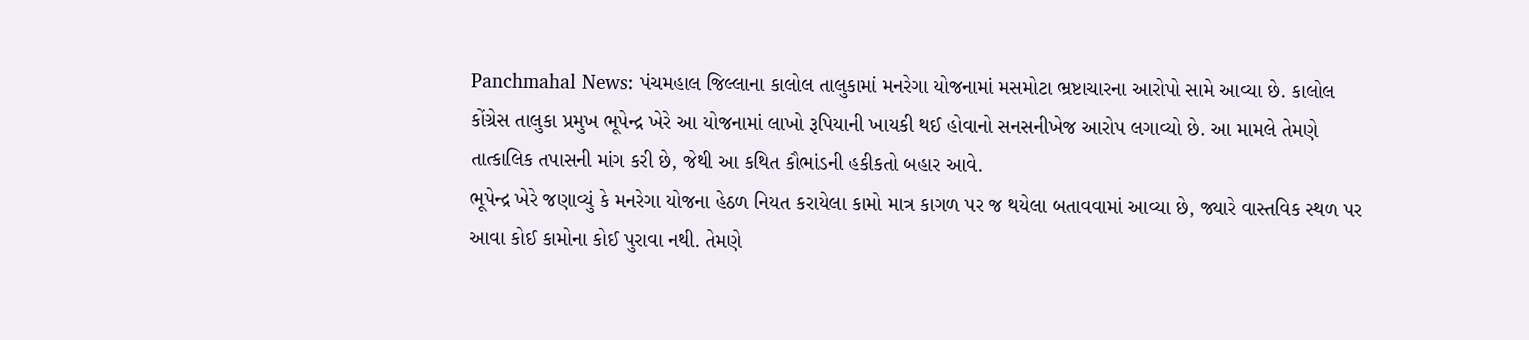Panchmahal News: પંચમહાલ જિલ્લાના કાલોલ તાલુકામાં મનરેગા યોજનામાં મસમોટા ભ્રષ્ટાચારના આરોપો સામે આવ્યા છે. કાલોલ કોંગ્રેસ તાલુકા પ્રમુખ ભૂપેન્દ્ર ખેરે આ યોજનામાં લાખો રૂપિયાની ખાયકી થઈ હોવાનો સનસનીખેજ આરોપ લગાવ્યો છે. આ મામલે તેમણે તાત્કાલિક તપાસની માંગ કરી છે, જેથી આ કથિત કૌભાંડની હકીકતો બહાર આવે.
ભૂપેન્દ્ર ખેરે જણાવ્યું કે મનરેગા યોજના હેઠળ નિયત કરાયેલા કામો માત્ર કાગળ પર જ થયેલા બતાવવામાં આવ્યા છે, જ્યારે વાસ્તવિક સ્થળ પર આવા કોઈ કામોના કોઈ પુરાવા નથી. તેમણે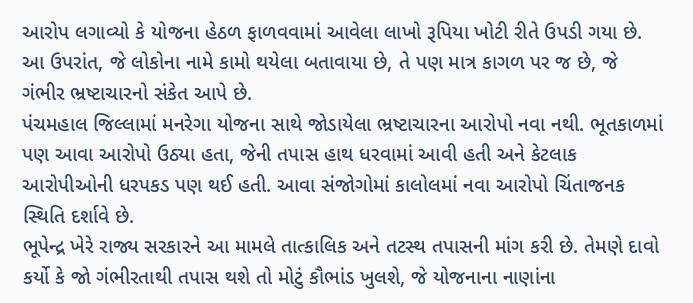આરોપ લગાવ્યો કે યોજના હેઠળ ફાળવવામાં આવેલા લાખો રૂપિયા ખોટી રીતે ઉપડી ગયા છે. આ ઉપરાંત, જે લોકોના નામે કામો થયેલા બતાવાયા છે, તે પણ માત્ર કાગળ પર જ છે, જે ગંભીર ભ્રષ્ટાચારનો સંકેત આપે છે.
પંચમહાલ જિલ્લામાં મનરેગા યોજના સાથે જોડાયેલા ભ્રષ્ટાચારના આરોપો નવા નથી. ભૂતકાળમાં પણ આવા આરોપો ઉઠ્યા હતા, જેની તપાસ હાથ ધરવામાં આવી હતી અને કેટલાક આરોપીઓની ધરપકડ પણ થઈ હતી. આવા સંજોગોમાં કાલોલમાં નવા આરોપો ચિંતાજનક સ્થિતિ દર્શાવે છે.
ભૂપેન્દ્ર ખેરે રાજ્ય સરકારને આ મામલે તાત્કાલિક અને તટસ્થ તપાસની માંગ કરી છે. તેમણે દાવો કર્યો કે જો ગંભીરતાથી તપાસ થશે તો મોટું કૌભાંડ ખુલશે, જે યોજનાના નાણાંના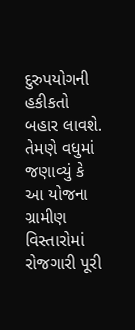દુરુપયોગની હકીકતો બહાર લાવશે. તેમણે વધુમાં જણાવ્યું કે આ યોજના ગ્રામીણ વિસ્તારોમાં રોજગારી પૂરી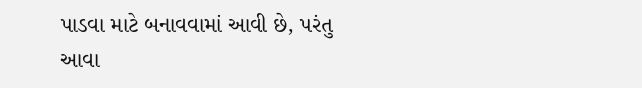પાડવા માટે બનાવવામાં આવી છે, પરંતુ આવા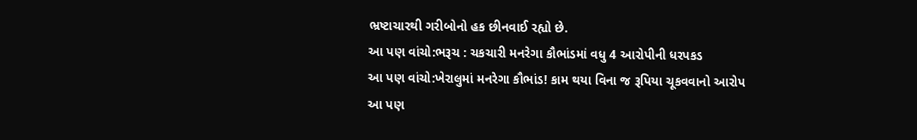ભ્રષ્ટાચારથી ગરીબોનો હક છીનવાઈ રહ્યો છે.
આ પણ વાંચો:ભરૂચ : ચકચારી મનરેગા કૌભાંડમાં વધુ 4 આરોપીની ધરપકડ
આ પણ વાંચો:ખેરાલુમાં મનરેગા કૌભાંડ! કામ થયા વિના જ રૂપિયા ચૂકવવાનો આરોપ
આ પણ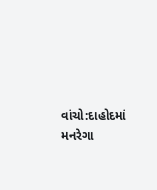વાંચો:દાહોદમાં મનરેગા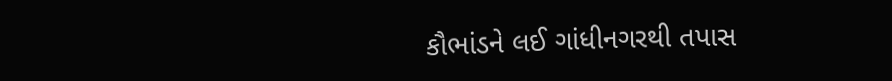કૌભાંડને લઈ ગાંધીનગરથી તપાસ